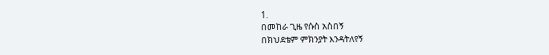1.
በመከራ ጊዜ የሱስ አስበኝ
በክህደቴም ምክንያት እንዳትለየኝ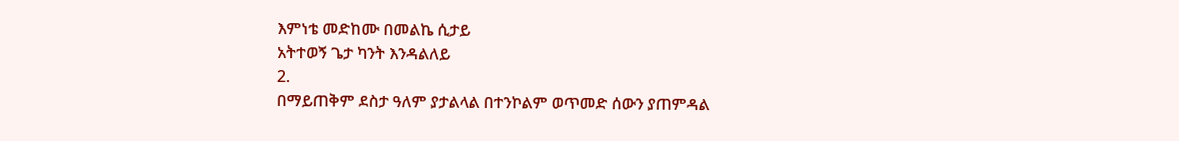እምነቴ መድከሙ በመልኬ ሲታይ
አትተወኝ ጌታ ካንት እንዳልለይ
2.
በማይጠቅም ደስታ ዓለም ያታልላል በተንኮልም ወጥመድ ሰውን ያጠምዳል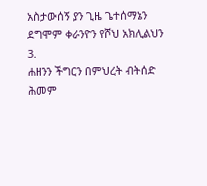አስታውሰኝ ያን ጊዜ ጌተሰማኔን ደግሞም ቀራንዮን የሾህ አክሊልህን
3.
ሐዘንን ችግርን በምህረት ብትሰድ
ሕመም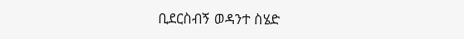ቢደርስብኝ ወዳንተ ስሄድ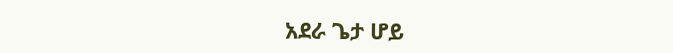አደራ ጌታ ሆይ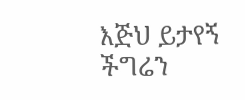እጅህ ይታየኝ
ችግሬን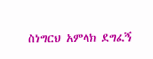ስነግርህ አምላክ ደግፈኝ